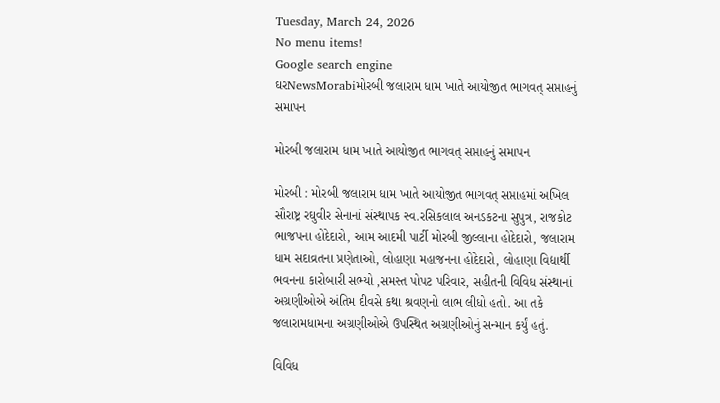Tuesday, March 24, 2026
No menu items!
Google search engine
ઘરNewsMorabiમોરબી જલારામ ધામ ખાતે આયોજીત ભાગવત્ સપ્તાહનું સમાપન

મોરબી જલારામ ધામ ખાતે આયોજીત ભાગવત્ સપ્તાહનું સમાપન

મોરબી : મોરબી જલારામ ધામ ખાતે આયોજીત ભાગવત્ સપ્તાહમાં અખિલ સૌરાષ્ટ્ર રઘુવીર સેનાનાં સંસ્થાપક સ્વ.રસિકલાલ અનડકટના સુપુત્ર, રાજકોટ ભાજપના હોદેદારો, આમ આદમી પાર્ટી મોરબી જીલ્લાના હોદેદારો, જલારામ ધામ સદાવ્રતના પ્રણેતાઓ, લોહાણા મહાજનના હોદેદારો, લોહાણા વિદ્યાર્થી ભવનના કારોબારી સભ્યો ,સમસ્ત પોપટ પરિવાર, સહીતની વિવિધ સંસ્થાનાં અગ્રણીઓએ અંતિમ દીવસે કથા શ્રવણનો લાભ લીધો હતો. આ તકે જલારામધામના અગ્રણીઓએ ઉપસ્થિત અગ્રણીઓનું સન્માન કર્યું હતું.

વિવિધ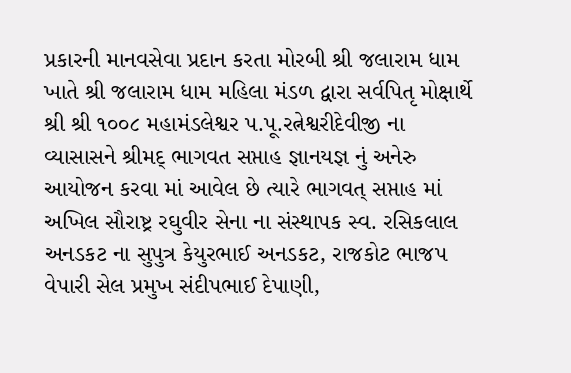પ્રકારની માનવસેવા પ્રદાન કરતા મોરબી શ્રી જલારામ ધામ ખાતે શ્રી જલારામ ધામ મહિલા મંડળ દ્વારા સર્વપિતૃ મોક્ષાર્થે શ્રી શ્રી ૧૦૦૮ મહામંડલેશ્વર પ.પૂ.રત્નેશ્વરીદેવીજી ના વ્યાસાસને શ્રીમદ્ ભાગવત સપ્તાહ જ્ઞાનયજ્ઞ નું અનેરુ આયોજન કરવા માં આવેલ છે ત્યારે ભાગવત્ સપ્તાહ માં અખિલ સૌરાષ્ટ્ર રઘુવીર સેના ના સંસ્થાપક સ્વ. રસિકલાલ અનડકટ ના સુપુત્ર કેયુરભાઈ અનડકટ, રાજકોટ ભાજપ વેપારી સેલ પ્રમુખ સંદીપભાઈ દેપાણી,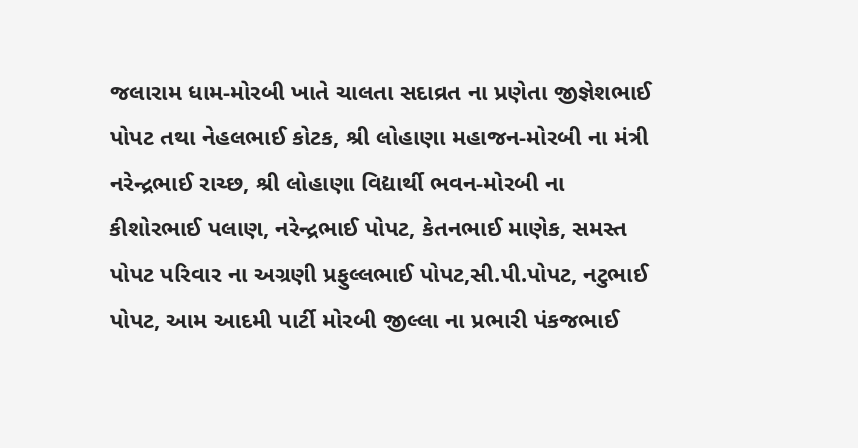જલારામ ધામ-મોરબી ખાતે ચાલતા સદાવ્રત ના પ્રણેતા જીજ્ઞેશભાઈ પોપટ તથા નેહલભાઈ કોટક, શ્રી લોહાણા મહાજન-મોરબી ના મંત્રી નરેન્દ્રભાઈ રાચ્છ, શ્રી લોહાણા વિદ્યાર્થી ભવન-મોરબી ના કીશોરભાઈ પલાણ, નરેન્દ્રભાઈ પોપટ, કેતનભાઈ માણેક, સમસ્ત પોપટ પરિવાર ના અગ્રણી પ્રફુલ્લભાઈ પોપટ,સી.પી.પોપટ, નટુભાઈ પોપટ, આમ આદમી પાર્ટી મોરબી જીલ્લા ના પ્રભારી પંકજભાઈ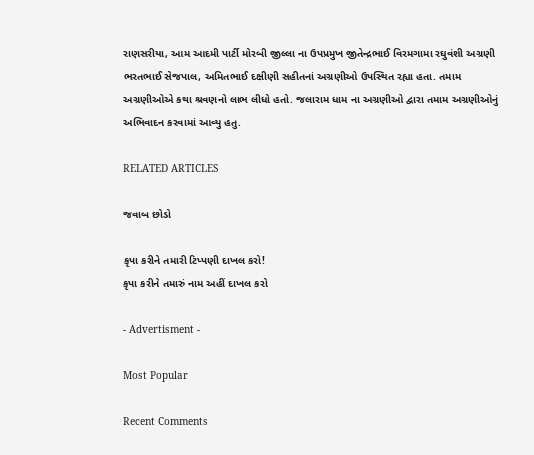રાણસરીયા, આમ આદમી પાર્ટી મોરબી જીલ્લા ના ઉપપ્રમુખ જીતેન્દ્રભાઈ વિરમગામા રઘુવંશી અગ્રણી ભરતભાઈ સેજપાલ, અમિતભાઈ દક્ષીણી સહીતનાં અગ્રણીઓ ઉપસ્થિત રહ્યા હતા. તમામ અગ્રણીઓએ કથા શ્રવણનો લાભ લીધો હતો. જલારામ ધામ ના અગ્રણીઓ દ્વારા તમામ અગ્રણીઓનું અભિવાદન કરવામાં આવ્યુ હતુ.

RELATED ARTICLES

જવાબ છોડો

કૃપા કરીને તમારી ટિપ્પણી દાખલ કરો!
કૃપા કરીને તમારું નામ અહીં દાખલ કરો

- Advertisment -

Most Popular

Recent Comments